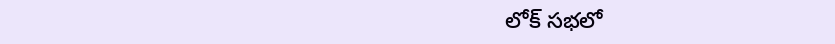లోక్ సభలో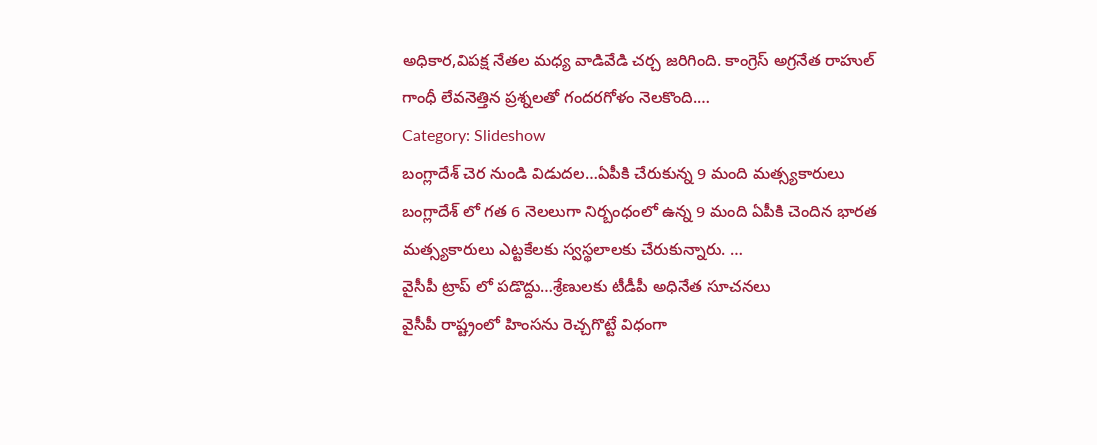అధికార,విపక్ష నేతల మధ్య వాడివేడి చర్చ జరిగింది. కాంగ్రెస్ అగ్రనేత రాహుల్ గాంధీ లేవనెత్తిన ప్రశ్నలతో గందరగోళం నెలకొంది.…
Category: Slideshow
బంగ్లాదేశ్ చెర నుండి విడుదల…ఏపీకి చేరుకున్న 9 మంది మత్స్యకారులు
బంగ్లాదేశ్ లో గత 6 నెలలుగా నిర్బంధంలో ఉన్న 9 మంది ఏపీకి చెందిన భారత మత్స్యకారులు ఎట్టకేలకు స్వస్థలాలకు చేరుకున్నారు. …
వైసీపీ ట్రాప్ లో పడొద్దు…శ్రేణులకు టీడీపీ అధినేత సూచనలు
వైసీపీ రాష్ట్రంలో హింసను రెచ్చగొట్టే విధంగా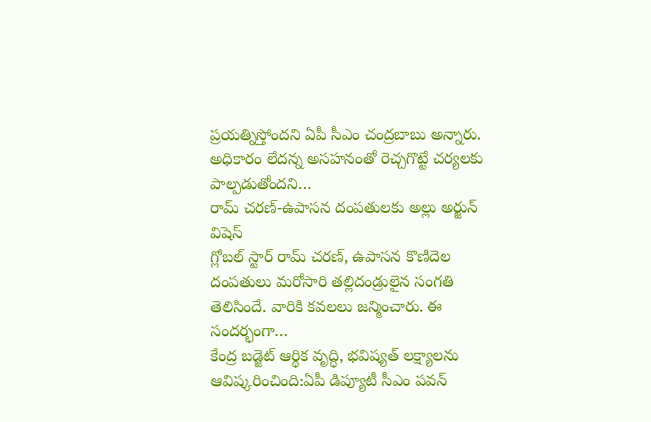ప్రయత్నిస్తోందని ఏపీ సీఎం చంద్రబాబు అన్నారు. అధికారం లేదన్న అసహనంతో రెచ్చగొట్టే చర్యలకు పాల్పడుతోందని…
రామ్ చరణ్-ఉపాసన దంపతులకు అల్లు అర్జున్ విషెస్
గ్లోబల్ స్టార్ రామ్ చరణ్, ఉపాసన కొణిదెల దంపతులు మరోసారి తల్లిదండ్రులైన సంగతి తెలిసిందే. వారికి కవలలు జన్మించారు. ఈ సందర్భంగా…
కేంద్ర బడ్జెట్ ఆర్థిక వృద్ధి, భవిష్యత్ లక్ష్యాలను ఆవిష్కరించింది:ఏపీ డిప్యూటీ సీఎం పవన్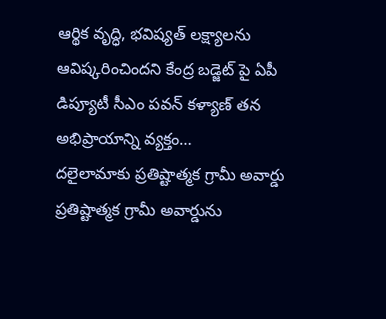ఆర్థిక వృద్ధి, భవిష్యత్ లక్ష్యాలను ఆవిష్కరించిందని కేంద్ర బడ్జెట్ పై ఏపీ డిప్యూటీ సీఎం పవన్ కళ్యాణ్ తన అభిప్రాయాన్ని వ్యక్తం…
దలైలామాకు ప్రతిష్టాత్మక గ్రామీ అవార్డు
ప్రతిష్టాత్మక గ్రామీ అవార్డును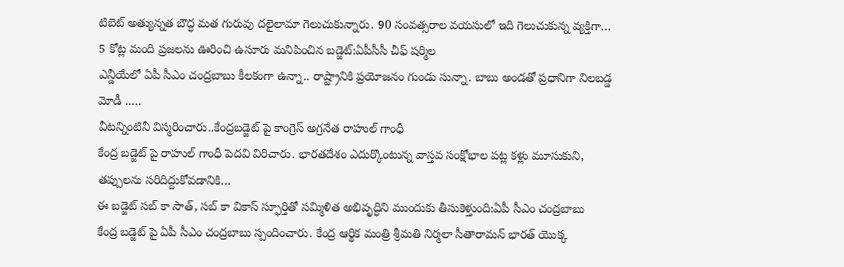టిబెట్ అత్యున్నత బౌద్ధ మత గురువు దలైలామా గెలుచుకున్నారు. 90 సంవత్సరాల వయసులో ఇది గెలుచుకున్న వ్యక్తిగా…
5 కోట్ల మంది ప్రజలను ఊరించి ఉసూరు మనిపించిన బడ్జెట్:ఏపీసీసీ చీఫ్ షర్మిల
ఎన్డీయేలో ఏపీ సీఎం చంద్రబాబు కీలకంగా ఉన్నా.. రాష్ట్రానికి ప్రయోజనం గుండు సున్నా. బాబు అండతో ప్రధానిగా నిలబడ్డ మోడీ ..…
వీటన్నింటినీ విస్మరించారు..కేంద్రబడ్జెట్ పై కాంగ్రెస్ అగ్రనేత రాహుల్ గాంధీ
కేంద్ర బడ్జెట్ పై రాహుల్ గాంధీ పెదవి విరిచారు. భారతదేశం ఎదుర్కొంటున్న వాస్తవ సంక్షోభాల పట్ల కళ్లు మూసుకుని, తప్పులను సరిదిద్దుకోవడానికి…
ఈ బడ్జెట్ సబ్ కా సాత్, సబ్ కా వికాస్ స్ఫూర్తితో సమ్మిళిత అభివృద్ధిని ముందుకు తీసుకెళ్తుంది:ఏపీ సీఎం చంద్రబాబు
కేంద్ర బడ్జెట్ పై ఏపీ సీఎం చంద్రబాబు స్పందించారు. కేంద్ర ఆర్థిక మంత్రి శ్రీమతి నిర్మలా సీతారామన్ భారత్ యొక్క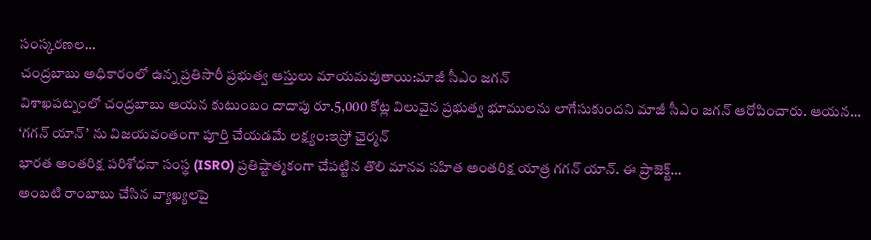సంస్కరణల…
చంద్రబాబు అధికారంలో ఉన్న ప్రతిసారీ ప్రభుత్వ ఆస్తులు మాయమవుతాయి:మాజీ సీఎం జగన్
విశాఖపట్నంలో చంద్రబాబు ఆయన కుటుంబం దాదాపు రూ.5,000 కోట్ల విలువైన ప్రభుత్వ భూములను లాగేసుకుందని మాజీ సీఎం జగన్ ఆరోపించారు. ఆయన…
‘గగన్ యాన్’ ను విజయవంతంగా పూర్తి చేయడమే లక్ష్యం:ఇస్రో ఛైర్మన్
భారత అంతరిక్ష పరిశోధనా సంస్థ (ISRO) ప్రతిష్టాత్మకంగా చేపట్టిన తొలి మానవ సహిత అంతరిక్ష యాత్ర గగన్ యాన్. ఈ ప్రాజెక్ట్…
అంబటి రాంబాబు చేసిన వ్యాఖ్యలపై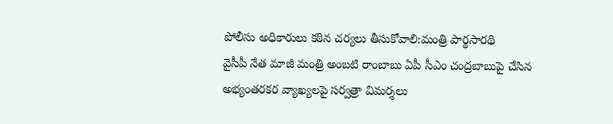పోలీసు అధికారులు కఠిన చర్యలు తీసుకోవాలి:మంత్రి పార్థసారథి
వైసీపీ నేత మాజీ మంత్రి అంబటి రాంబాబు ఏపీ సీఎం చంద్రబాబుపై చేసిన అభ్యంతరకర వ్యాఖ్యలపై సర్వత్రా విమర్శలు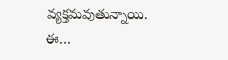వ్యక్తమవుతున్నాయి. ఈ…